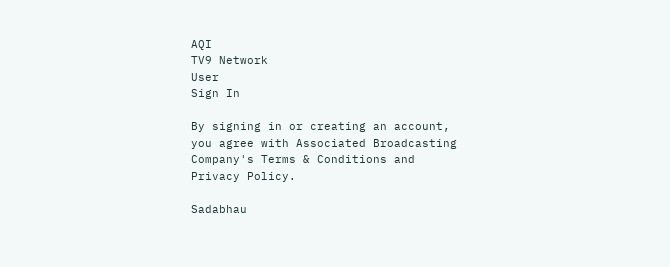AQI
TV9 Network
User
Sign In

By signing in or creating an account, you agree with Associated Broadcasting Company's Terms & Conditions and Privacy Policy.

Sadabhau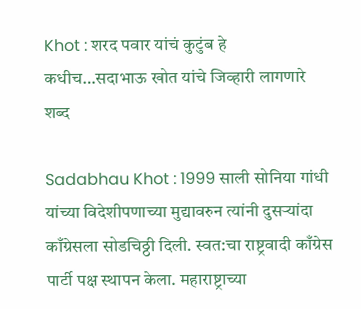Khot : शरद पवार यांचं कुटुंब हे कधीच…सदाभाऊ खोत यांचे जिव्हारी लागणारे शब्द

Sadabhau Khot : 1999 साली सोनिया गांधी यांच्या विदेशीपणाच्या मुद्यावरुन त्यांनी दुसऱ्यांदा काँग्रेसला सोडचिठ्ठी दिली. स्वत:चा राष्ट्रवादी काँग्रेस पार्टी पक्ष स्थापन केला. महाराष्ट्राच्या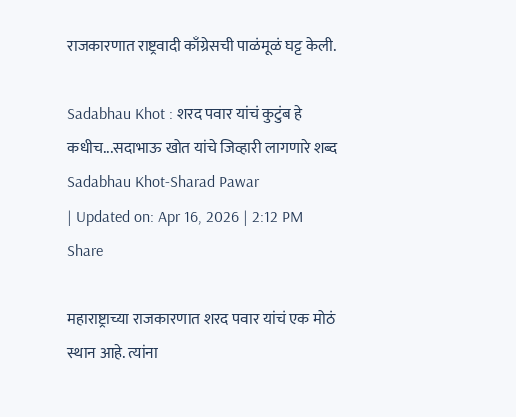राजकारणात राष्ट्रवादी काँग्रेसची पाळंमूळं घट्ट केली.

Sadabhau Khot : शरद पवार यांचं कुटुंब हे कधीच...सदाभाऊ खोत यांचे जिव्हारी लागणारे शब्द
Sadabhau Khot-Sharad Pawar
| Updated on: Apr 16, 2026 | 2:12 PM
Share

महाराष्ट्राच्या राजकारणात शरद पवार यांचं एक मोठं स्थान आहे. त्यांना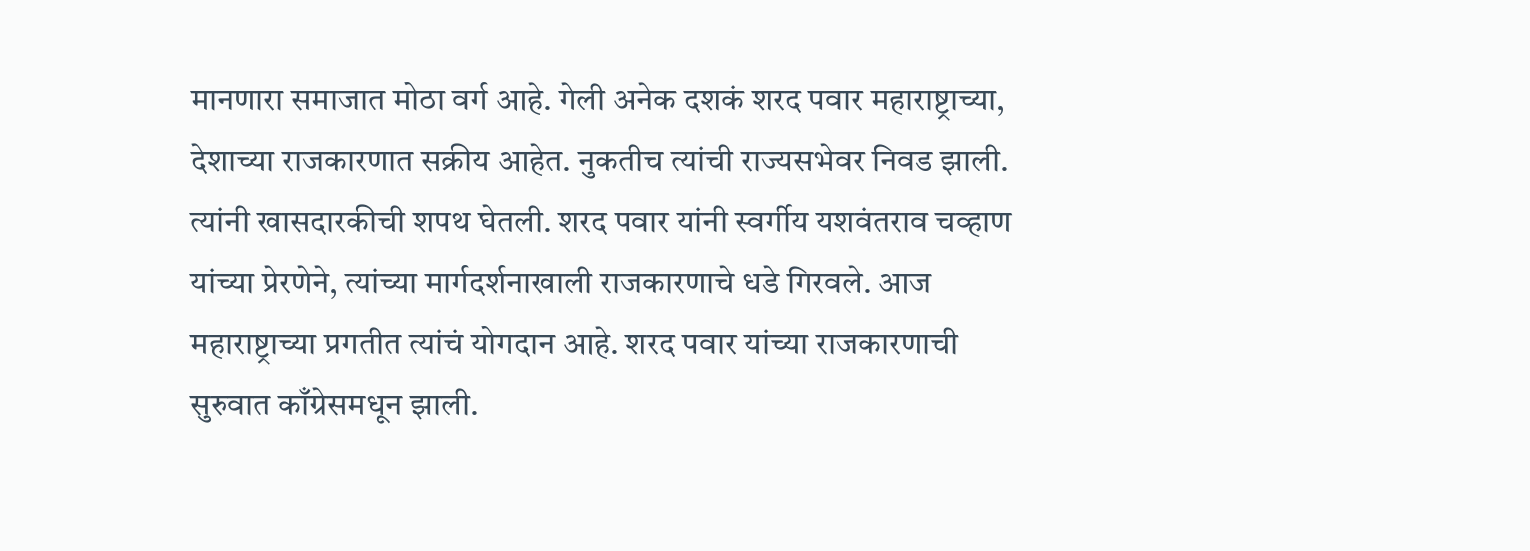मानणारा समाजात मोठा वर्ग आहे. गेली अनेक दशकं शरद पवार महाराष्ट्राच्या, देशाच्या राजकारणात सक्रीय आहेत. नुकतीच त्यांची राज्यसभेवर निवड झाली. त्यांनी खासदारकीची शपथ घेतली. शरद पवार यांनी स्वर्गीय यशवंतराव चव्हाण यांच्या प्रेरणेने, त्यांच्या मार्गदर्शनाखाली राजकारणाचे धडे गिरवले. आज महाराष्ट्राच्या प्रगतीत त्यांचं योगदान आहे. शरद पवार यांच्या राजकारणाची सुरुवात काँग्रेसमधून झाली.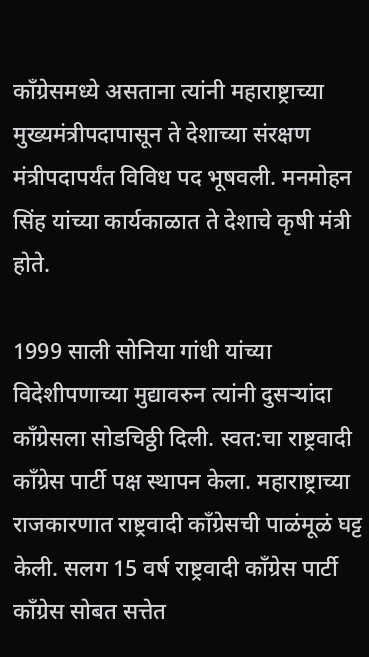काँग्रेसमध्ये असताना त्यांनी महाराष्ट्राच्या मुख्यमंत्रीपदापासून ते देशाच्या संरक्षण मंत्रीपदापर्यंत विविध पद भूषवली. मनमोहन सिंह यांच्या कार्यकाळात ते देशाचे कृषी मंत्री होते.

1999 साली सोनिया गांधी यांच्या विदेशीपणाच्या मुद्यावरुन त्यांनी दुसऱ्यांदा काँग्रेसला सोडचिठ्ठी दिली. स्वत:चा राष्ट्रवादी काँग्रेस पार्टी पक्ष स्थापन केला. महाराष्ट्राच्या राजकारणात राष्ट्रवादी काँग्रेसची पाळंमूळं घट्ट केली. सलग 15 वर्ष राष्ट्रवादी काँग्रेस पार्टी काँग्रेस सोबत सत्तेत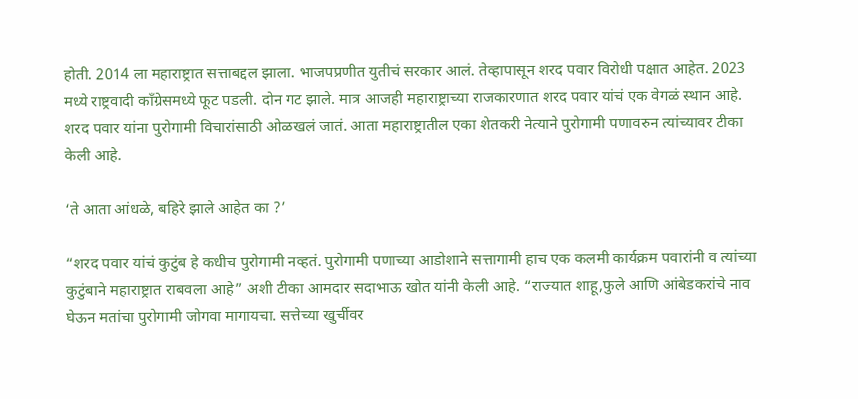होती. 2014 ला महाराष्ट्रात सत्ताबद्दल झाला. भाजपप्रणीत युतीचं सरकार आलं. तेव्हापासून शरद पवार विरोधी पक्षात आहेत. 2023 मध्ये राष्ट्रवादी काँग्रेसमध्ये फूट पडली. दोन गट झाले. मात्र आजही महाराष्ट्राच्या राजकारणात शरद पवार यांचं एक वेगळं स्थान आहे. शरद पवार यांना पुरोगामी विचारांसाठी ओळखलं जातं. आता महाराष्ट्रातील एका शेतकरी नेत्याने पुरोगामी पणावरुन त्यांच्यावर टीका केली आहे.

‘ते आता आंधळे, बहिरे झाले आहेत का ?’

“शरद पवार यांचं कुटुंब हे कधीच पुरोगामी नव्हतं. पुरोगामी पणाच्या आडोशाने सत्तागामी हाच एक कलमी कार्यक्रम पवारांनी व त्यांच्या कुटुंबाने महाराष्ट्रात राबवला आहे” अशी टीका आमदार सदाभाऊ खोत यांनी केली आहे. “राज्यात शाहू,फुले आणि आंबेडकरांचे नाव घेऊन मतांचा पुरोगामी जोगवा मागायचा. सत्तेच्या खुर्चीवर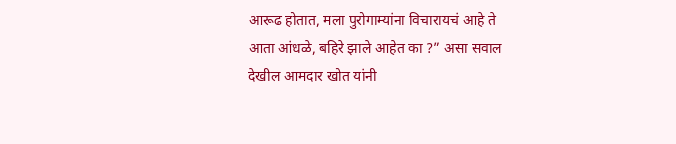आरूढ होतात, मला पुरोगाम्यांना विचारायचं आहे ते आता आंधळे, बहिरे झाले आहेत का ?” असा सवाल देखील आमदार खोत यांनी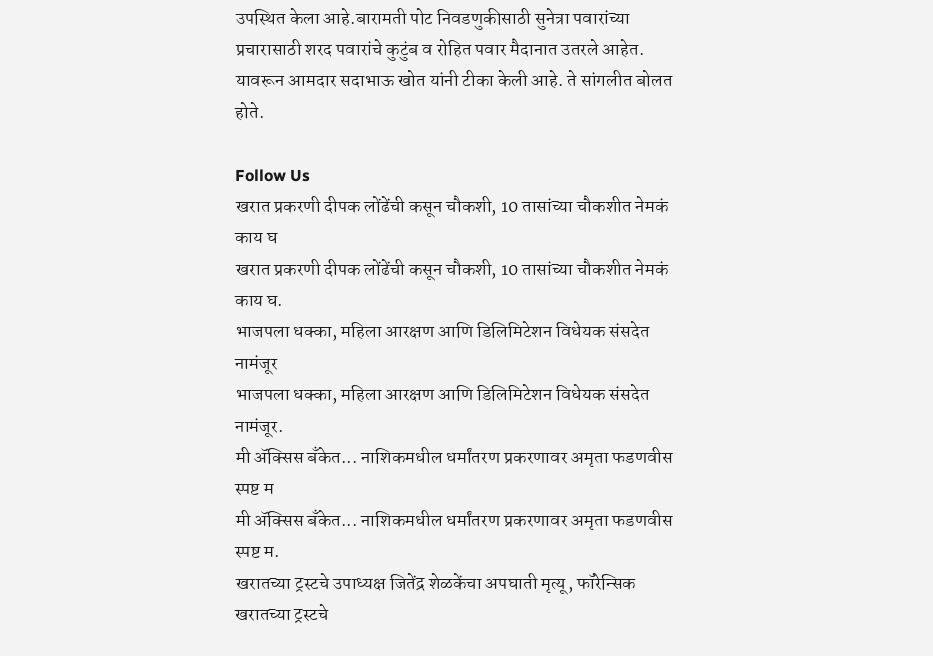उपस्थित केला आहे.बारामती पोट निवडणुकीसाठी सुनेत्रा पवारांच्या प्रचारासाठी शरद पवारांचे कुटुंब व रोहित पवार मैदानात उतरले आहेत. यावरून आमदार सदाभाऊ खोत यांनी टीका केली आहे. ते सांगलीत बोलत होते.

Follow Us
खरात प्रकरणी दीपक लोंढेंची कसून चौकशी, 10 तासांच्या चौकशीत नेमकं काय घ
खरात प्रकरणी दीपक लोंढेंची कसून चौकशी, 10 तासांच्या चौकशीत नेमकं काय घ.
भाजपला धक्का, महिला आरक्षण आणि डिलिमिटेशन विधेयक संसदेत नामंजूर
भाजपला धक्का, महिला आरक्षण आणि डिलिमिटेशन विधेयक संसदेत नामंजूर.
मी ॲक्सिस बँकेत... नाशिकमधील धर्मांतरण प्रकरणावर अमृता फडणवीस स्पष्ट म
मी ॲक्सिस बँकेत... नाशिकमधील धर्मांतरण प्रकरणावर अमृता फडणवीस स्पष्ट म.
खरातच्या ट्रस्टचे उपाध्यक्ष जितेंद्र शेळकेंचा अपघाती मृत्यू, फॉरेन्सिक
खरातच्या ट्रस्टचे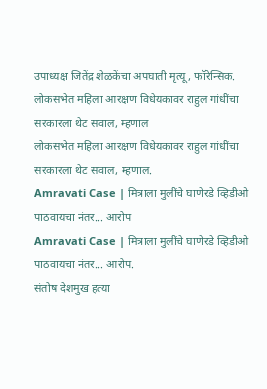उपाध्यक्ष जितेंद्र शेळकेंचा अपघाती मृत्यू, फॉरेन्सिक.
लोकसभेत महिला आरक्षण विधेयकावर राहुल गांधींचा सरकारला थेट सवाल, म्हणाल
लोकसभेत महिला आरक्षण विधेयकावर राहुल गांधींचा सरकारला थेट सवाल, म्हणाल.
Amravati Case | मित्राला मुलींचे घाणेरडे व्हिडीओ पाठवायचा नंतर... आरोप
Amravati Case | मित्राला मुलींचे घाणेरडे व्हिडीओ पाठवायचा नंतर... आरोप.
संतोष देशमुख हत्या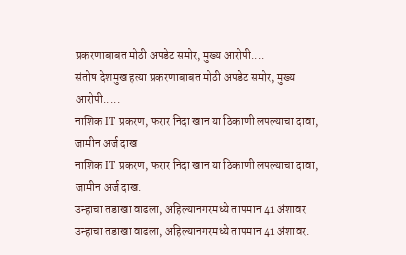प्रकरणाबाबत मोठी अपडेट समोर, मुख्य आरोपी....
संतोष देशमुख हत्या प्रकरणाबाबत मोठी अपडेट समोर, मुख्य आरोपी.....
नाशिक IT प्रकरण, फरार निदा खान या ठिकाणी लपल्याचा दावा, जामीन अर्ज दाख
नाशिक IT प्रकरण, फरार निदा खान या ठिकाणी लपल्याचा दावा, जामीन अर्ज दाख.
उन्हाचा तडाखा वाढला, अहिल्यानगरमध्ये तापमान 41 अंशावर
उन्हाचा तडाखा वाढला, अहिल्यानगरमध्ये तापमान 41 अंशावर.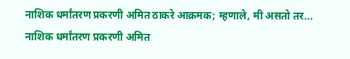नाशिक धर्मांतरण प्रकरणी अमित ठाकरे आक्रमक; म्हणाले, मी असतो तर...
नाशिक धर्मांतरण प्रकरणी अमित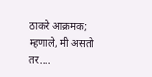ठाकरे आक्रमक; म्हणाले, मी असतो तर....